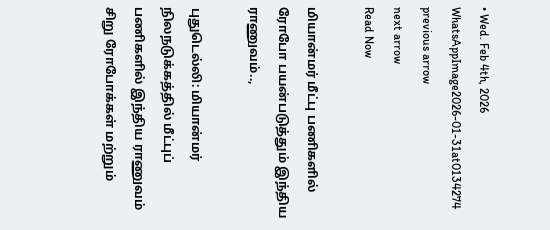• Wed. Feb 4th, 2026
WhatsAppImage2026-01-31at0134274
previous arrow
next arrow
Read Now

மியான்மர் மீட்பு பணிகளில் ரோபோ பயன்படுத்தும் இந்திய ராணுவம்..,

புதுடெல்லி: மியான்மர் நிலநடுக்கத்தில் மீட்புப் பணிகளில் இந்திய ராணுவம் சிறு ரோபோக்கள் மற்றும்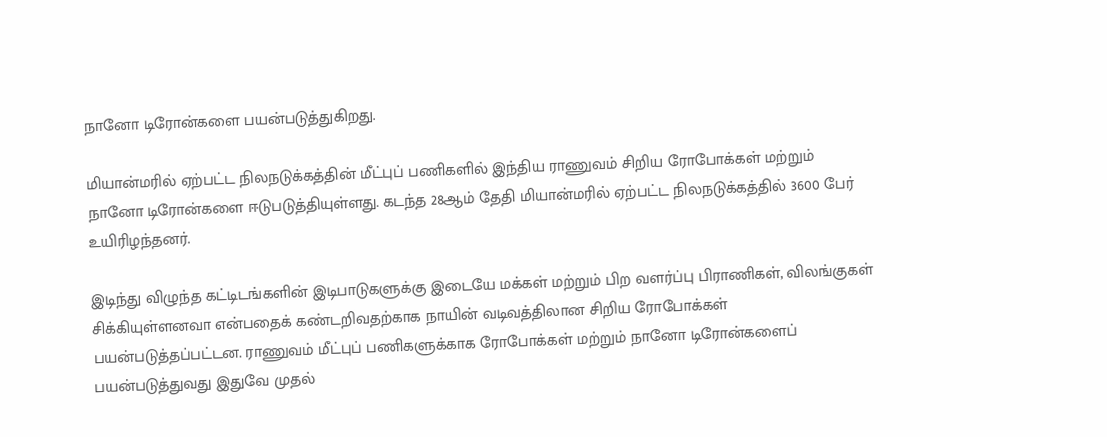நானோ டிரோன்களை பயன்படுத்துகிறது.

மியான்மரில் ஏற்பட்ட நிலநடுக்கத்தின் மீட்புப் பணிகளில் இந்திய ராணுவம் சிறிய ரோபோக்கள் மற்றும் நானோ டிரோன்களை ஈடுபடுத்தியுள்ளது. கடந்த 28ஆம் தேதி மியான்மரில் ஏற்பட்ட நிலநடுக்கத்தில் 3600 பேர் உயிரிழந்தனர்.

இடிந்து விழுந்த கட்டிடங்களின் இடிபாடுகளுக்கு இடையே மக்கள் மற்றும் பிற வளர்ப்பு பிராணிகள், விலங்குகள் சிக்கியுள்ளனவா என்பதைக் கண்டறிவதற்காக நாயின் வடிவத்திலான சிறிய ரோபோக்கள் பயன்படுத்தப்பட்டன. ராணுவம் மீட்புப் பணிகளுக்காக ரோபோக்கள் மற்றும் நானோ டிரோன்களைப் பயன்படுத்துவது இதுவே முதல்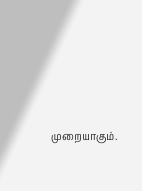முறையாகும்.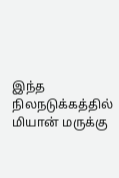இந்த நிலநடுக்கத்தில் மியான் மருக்கு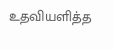உதவியளித்த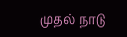முதல் நாடு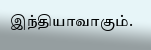இந்தியாவாகும்.